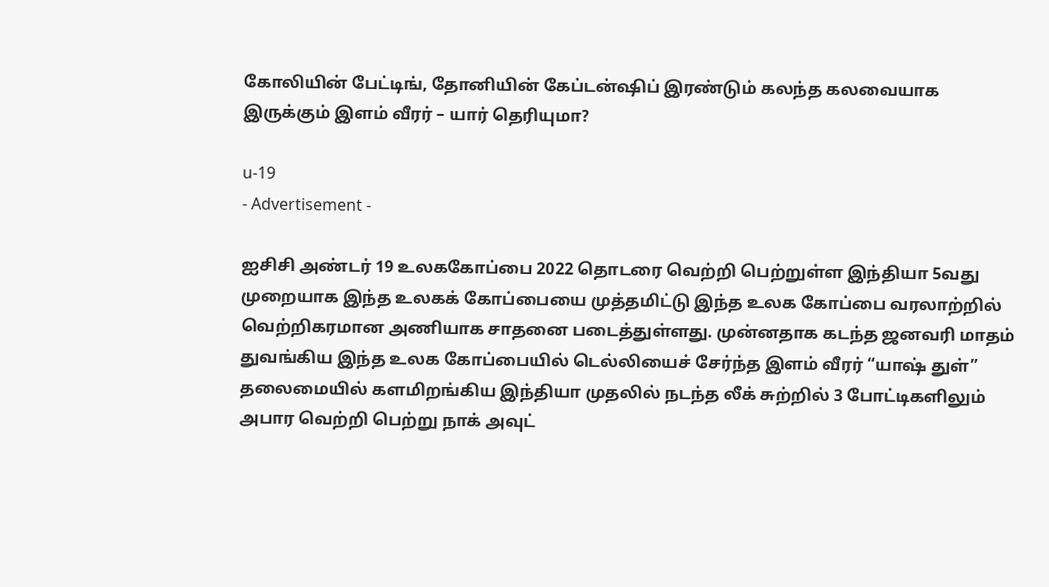கோலியின் பேட்டிங், தோனியின் கேப்டன்ஷிப் இரண்டும் கலந்த கலவையாக இருக்கும் இளம் வீரர் – யார் தெரியுமா?

u-19
- Advertisement -

ஐசிசி அண்டர் 19 உலககோப்பை 2022 தொடரை வெற்றி பெற்றுள்ள இந்தியா 5வது முறையாக இந்த உலகக் கோப்பையை முத்தமிட்டு இந்த உலக கோப்பை வரலாற்றில் வெற்றிகரமான அணியாக சாதனை படைத்துள்ளது. முன்னதாக கடந்த ஜனவரி மாதம் துவங்கிய இந்த உலக கோப்பையில் டெல்லியைச் சேர்ந்த இளம் வீரர் “யாஷ் துள்” தலைமையில் களமிறங்கிய இந்தியா முதலில் நடந்த லீக் சுற்றில் 3 போட்டிகளிலும் அபார வெற்றி பெற்று நாக் அவுட்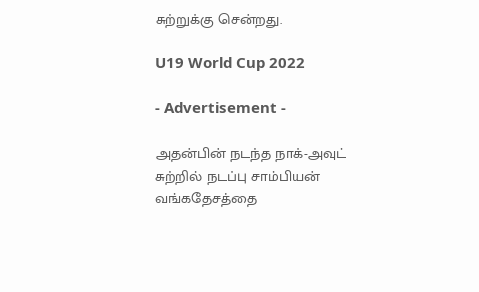சுற்றுக்கு சென்றது.

U19 World Cup 2022

- Advertisement -

அதன்பின் நடந்த நாக்-அவுட் சுற்றில் நடப்பு சாம்பியன் வங்கதேசத்தை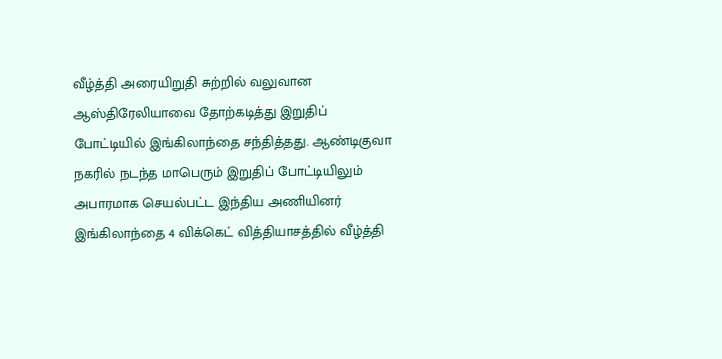வீழ்த்தி அரையிறுதி சுற்றில் வலுவான ஆஸ்திரேலியாவை தோற்கடித்து இறுதிப் போட்டியில் இங்கிலாந்தை சந்தித்தது. ஆண்டிகுவா நகரில் நடந்த மாபெரும் இறுதிப் போட்டியிலும் அபாரமாக செயல்பட்ட இந்திய அணியினர் இங்கிலாந்தை 4 விக்கெட் வித்தியாசத்தில் வீழ்த்தி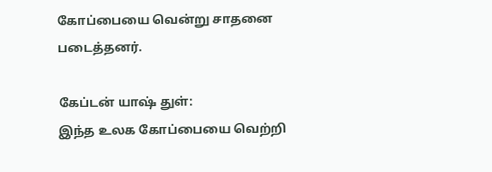கோப்பையை வென்று சாதனை படைத்தனர்.

கேப்டன் யாஷ் துள்:
இந்த உலக கோப்பையை வெற்றி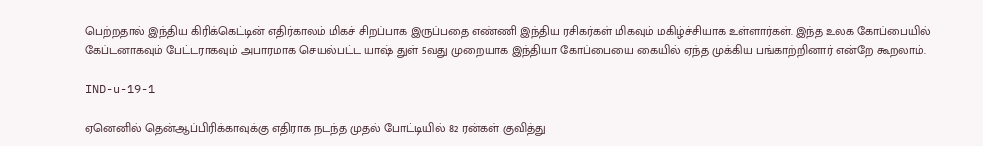பெற்றதால் இந்திய கிரிக்கெட்டின் எதிர்காலம் மிகச் சிறப்பாக இருப்பதை எண்ணி இந்திய ரசிகர்கள் மிகவும் மகிழ்ச்சியாக உள்ளார்கள். இந்த உலக கோப்பையில் கேப்டனாகவும் பேட்டராகவும் அபாரமாக செயல்பட்ட யாஷ் துள் 5வது முறையாக இந்தியா கோப்பையை கையில் ஏந்த முக்கிய பங்காற்றினார் என்றே கூறலாம்.

IND-u-19-1

ஏனெனில் தென்ஆப்பிரிக்காவுக்கு எதிராக நடந்த முதல் போட்டியில் 82 ரன்கள் குவித்து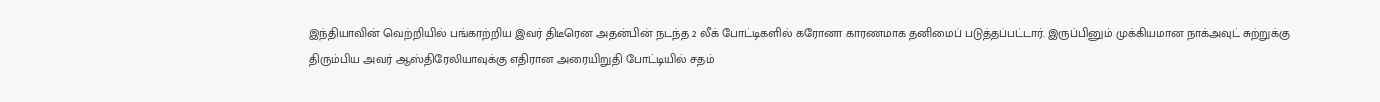இந்தியாவின் வெற்றியில் பங்காற்றிய இவர் திடீரென அதன்பின் நடந்த 2 லீக் போட்டிகளில் கரோனா காரணமாக தனிமைப் படுத்தப்பட்டார். இருப்பினும் முக்கியமான நாக்அவுட் சுற்றுக்கு திரும்பிய அவர் ஆஸ்திரேலியாவுக்கு எதிரான அரையிறுதி போட்டியில் சதம்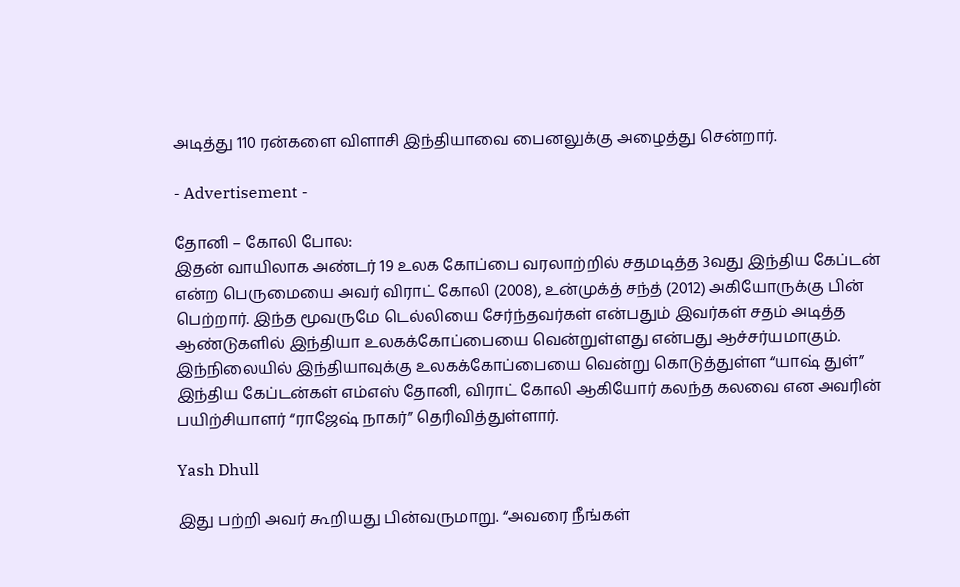அடித்து 110 ரன்களை விளாசி இந்தியாவை பைனலுக்கு அழைத்து சென்றார்.

- Advertisement -

தோனி – கோலி போல:
இதன் வாயிலாக அண்டர் 19 உலக கோப்பை வரலாற்றில் சதமடித்த 3வது இந்திய கேப்டன் என்ற பெருமையை அவர் விராட் கோலி (2008), உன்முக்த் சந்த் (2012) அகியோருக்கு பின் பெற்றார். இந்த மூவருமே டெல்லியை சேர்ந்தவர்கள் என்பதும் இவர்கள் சதம் அடித்த ஆண்டுகளில் இந்தியா உலகக்கோப்பையை வென்றுள்ளது என்பது ஆச்சர்யமாகும். இந்நிலையில் இந்தியாவுக்கு உலகக்கோப்பையை வென்று கொடுத்துள்ள “யாஷ் துள்” இந்திய கேப்டன்கள் எம்எஸ் தோனி, விராட் கோலி ஆகியோர் கலந்த கலவை என அவரின் பயிற்சியாளர் “ராஜேஷ் நாகர்” தெரிவித்துள்ளார்.

Yash Dhull

இது பற்றி அவர் கூறியது பின்வருமாறு. “அவரை நீங்கள்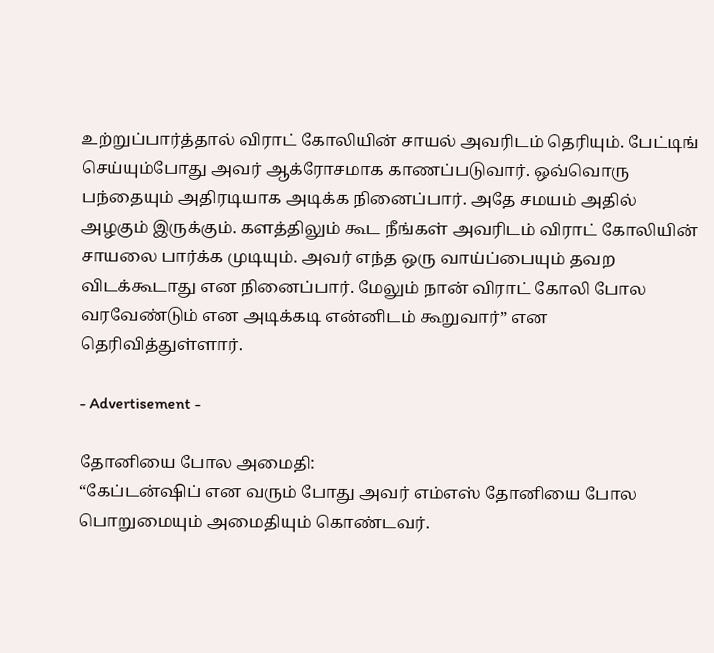உற்றுப்பார்த்தால் விராட் கோலியின் சாயல் அவரிடம் தெரியும். பேட்டிங் செய்யும்போது அவர் ஆக்ரோசமாக காணப்படுவார். ஒவ்வொரு பந்தையும் அதிரடியாக அடிக்க நினைப்பார். அதே சமயம் அதில் அழகும் இருக்கும். களத்திலும் கூட நீங்கள் அவரிடம் விராட் கோலியின் சாயலை பார்க்க முடியும். அவர் எந்த ஒரு வாய்ப்பையும் தவற விடக்கூடாது என நினைப்பார். மேலும் நான் விராட் கோலி போல வரவேண்டும் என அடிக்கடி என்னிடம் கூறுவார்” என தெரிவித்துள்ளார்.

- Advertisement -

தோனியை போல அமைதி:
“கேப்டன்ஷிப் என வரும் போது அவர் எம்எஸ் தோனியை போல பொறுமையும் அமைதியும் கொண்டவர்.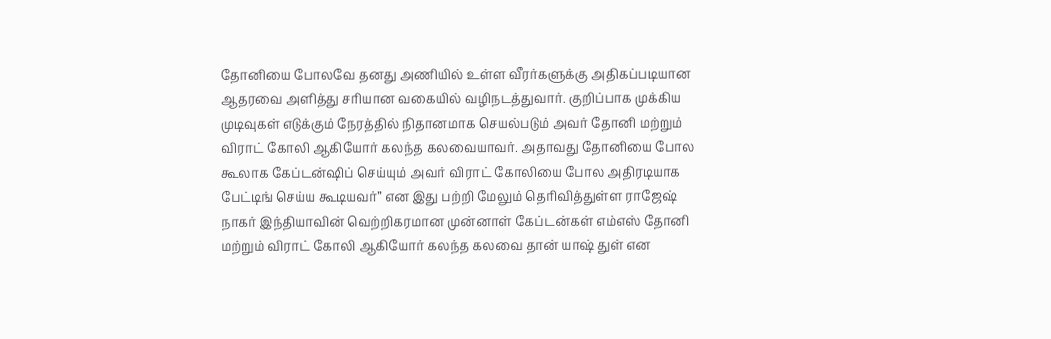தோனியை போலவே தனது அணியில் உள்ள வீரர்களுக்கு அதிகப்படியான ஆதரவை அளித்து சரியான வகையில் வழிநடத்துவார். குறிப்பாக முக்கிய முடிவுகள் எடுக்கும் நேரத்தில் நிதானமாக செயல்படும் அவர் தோனி மற்றும் விராட் கோலி ஆகியோர் கலந்த கலவையாவர். அதாவது தோனியை போல கூலாக கேப்டன்ஷிப் செய்யும் அவர் விராட் கோலியை போல அதிரடியாக பேட்டிங் செய்ய கூடியவர்” என இது பற்றி மேலும் தெரிவித்துள்ள ராஜேஷ் நாகர் இந்தியாவின் வெற்றிகரமான முன்னாள் கேப்டன்கள் எம்எஸ் தோனி மற்றும் விராட் கோலி ஆகியோர் கலந்த கலவை தான் யாஷ் துள் என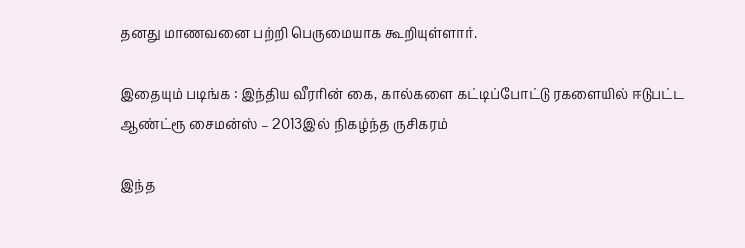தனது மாணவனை பற்றி பெருமையாக கூறியுள்ளார்.

இதையும் படிங்க : இந்திய வீரரின் கை, கால்களை கட்டிப்போட்டு ரகளையில் ஈடுபட்ட ஆண்ட்ரூ சைமன்ஸ் – 2013இல் நிகழ்ந்த ருசிகரம்

இந்த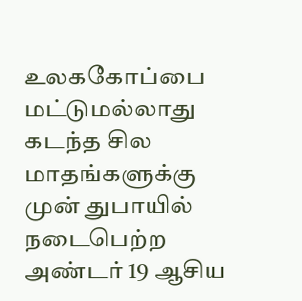உலககோப்பை மட்டுமல்லாது கடந்த சில மாதங்களுக்கு முன் துபாயில் நடைபெற்ற அண்டர் 19 ஆசிய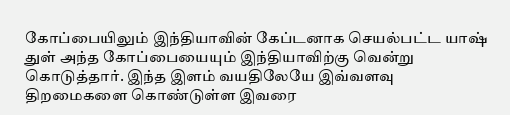கோப்பையிலும் இந்தியாவின் கேப்டனாக செயல்பட்ட யாஷ் துள் அந்த கோப்பையையும் இந்தியாவிற்கு வென்று கொடுத்தார். இந்த இளம் வயதிலேயே இவ்வளவு திறமைகளை கொண்டுள்ள இவரை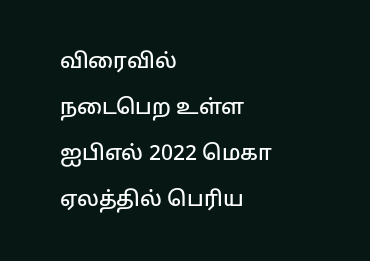விரைவில் நடைபெற உள்ள ஐபிஎல் 2022 மெகா ஏலத்தில் பெரிய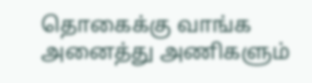தொகைக்கு வாங்க அனைத்து அணிகளும்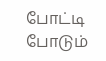போட்டி போடும்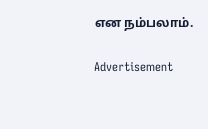என நம்பலாம்.

Advertisement